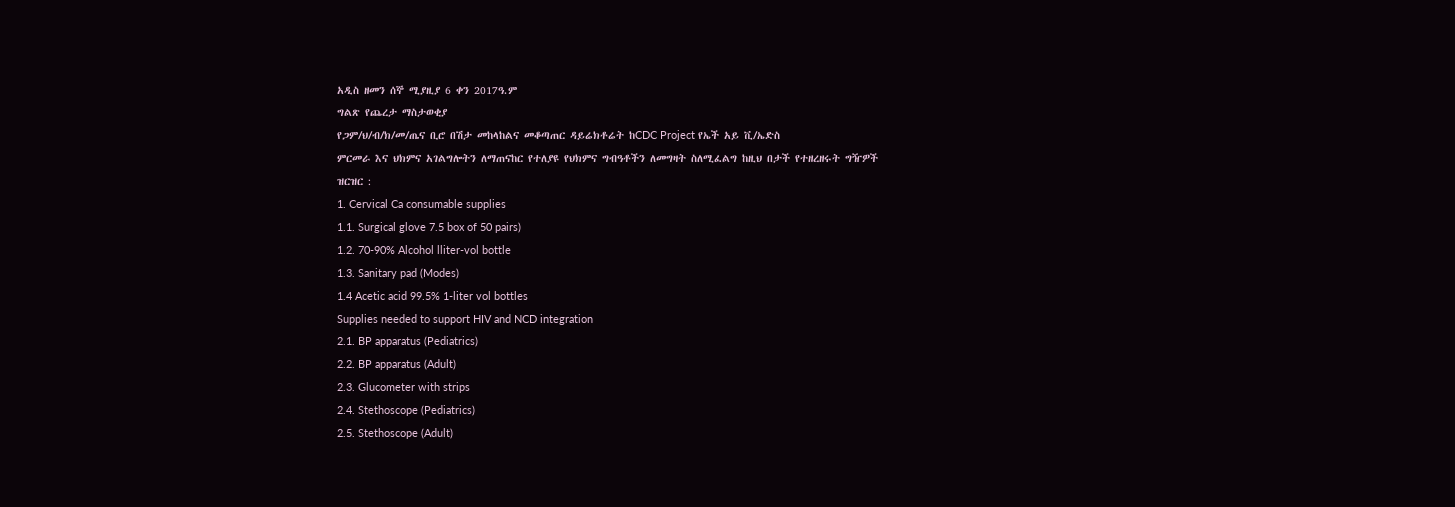አዲስ ዘመን ሰኞ ሚያዚያ 6 ቀን 2017ዓ.ም
ግልጽ የጨረታ ማስታወቂያ
የጋም/ህ/ብ/ክ/መ/ጤና ቢሮ በሽታ መከላከልና መቆጣጠር ዳይሬክቶሬት ከCDC Project የኤች አይ ቪ/ኤድስ
ምርመራ እና ህክምና አገልግሎትን ለማጠናከር የተለያዩ የህክምና ግብዓቶችን ለመግዛት ስለሚፈልግ ከዚህ በታች የተዘረዘሩት ግዥዎች
ዝርዝር :
1. Cervical Ca consumable supplies
1.1. Surgical glove 7.5 box of 50 pairs)
1.2. 70-90% Alcohol lliter-vol bottle
1.3. Sanitary pad (Modes)
1.4 Acetic acid 99.5% 1-liter vol bottles
Supplies needed to support HIV and NCD integration
2.1. BP apparatus (Pediatrics)
2.2. BP apparatus (Adult)
2.3. Glucometer with strips
2.4. Stethoscope (Pediatrics)
2.5. Stethoscope (Adult)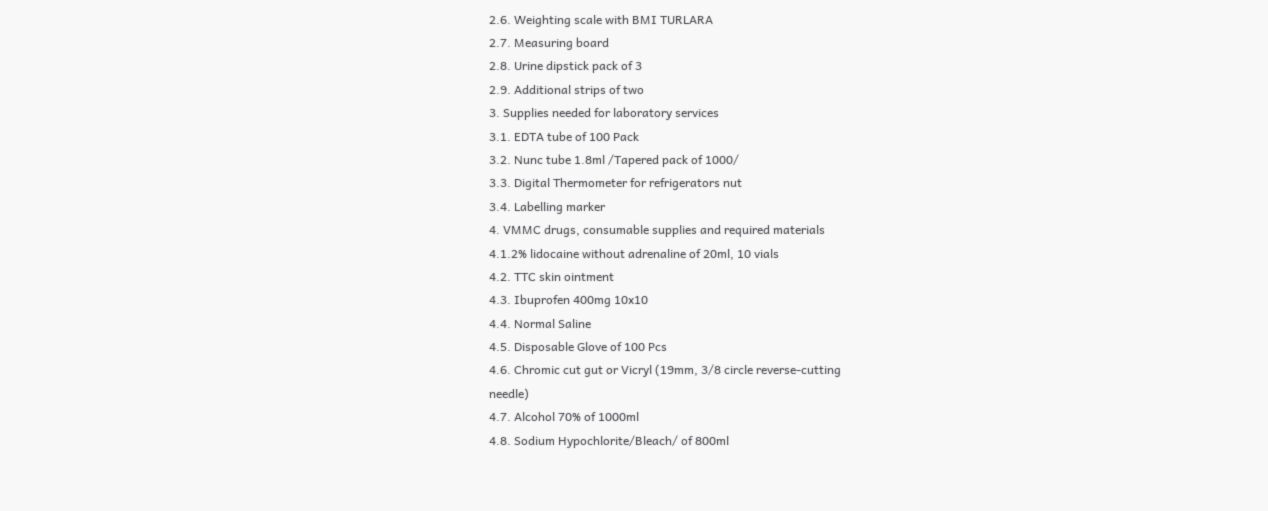2.6. Weighting scale with BMI TURLARA
2.7. Measuring board
2.8. Urine dipstick pack of 3
2.9. Additional strips of two
3. Supplies needed for laboratory services
3.1. EDTA tube of 100 Pack
3.2. Nunc tube 1.8ml /Tapered pack of 1000/
3.3. Digital Thermometer for refrigerators nut
3.4. Labelling marker
4. VMMC drugs, consumable supplies and required materials
4.1.2% lidocaine without adrenaline of 20ml, 10 vials
4.2. TTC skin ointment
4.3. Ibuprofen 400mg 10x10
4.4. Normal Saline
4.5. Disposable Glove of 100 Pcs
4.6. Chromic cut gut or Vicryl (19mm, 3/8 circle reverse-cutting
needle)
4.7. Alcohol 70% of 1000ml
4.8. Sodium Hypochlorite/Bleach/ of 800ml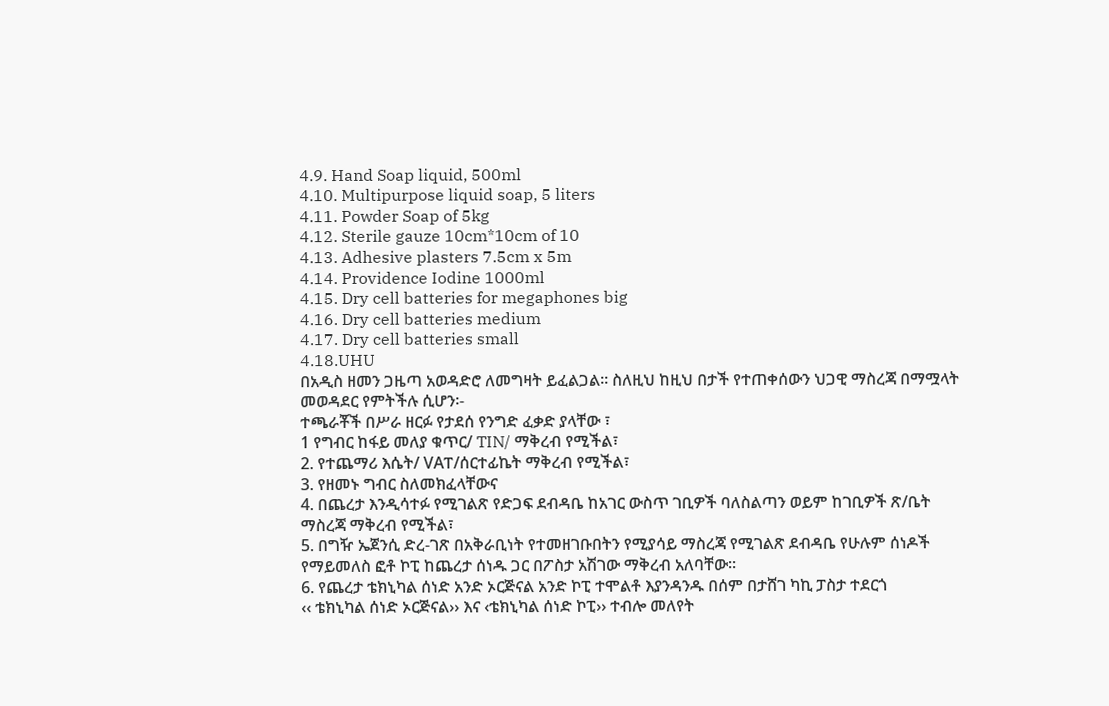4.9. Hand Soap liquid, 500ml
4.10. Multipurpose liquid soap, 5 liters
4.11. Powder Soap of 5kg
4.12. Sterile gauze 10cm*10cm of 10
4.13. Adhesive plasters 7.5cm x 5m
4.14. Providence Iodine 1000ml
4.15. Dry cell batteries for megaphones big
4.16. Dry cell batteries medium
4.17. Dry cell batteries small
4.18.UHU
በአዲስ ዘመን ጋዜጣ አወዳድሮ ለመግዛት ይፈልጋል፡፡ ስለዚህ ከዚህ በታች የተጠቀሰውን ህጋዊ ማስረጃ በማሟላት
መወዳደር የምትችሉ ሲሆን፡-
ተጫራቾች በሥራ ዘርፉ የታደሰ የንግድ ፈቃድ ያላቸው ፣
1 የግብር ከፋይ መለያ ቁጥር/ TIN/ ማቅረብ የሚችል፣
2. የተጨማሪ እሴት/ VAፐ/ሰርተፊኬት ማቅረብ የሚችል፣
3. የዘመኑ ግብር ስለመክፈላቸውና
4. በጨረታ እንዲሳተፉ የሚገልጽ የድጋፍ ደብዳቤ ከአገር ውስጥ ገቢዎች ባለስልጣን ወይም ከገቢዎች ጽ/ቤት
ማስረጃ ማቅረብ የሚችል፣
5. በግዥ ኤጀንሲ ድረ-ገጽ በአቅራቢነት የተመዘገቡበትን የሚያሳይ ማስረጃ የሚገልጽ ደብዳቤ የሁሉም ሰነዶች
የማይመለስ ፎቶ ኮፒ ከጨረታ ሰነዱ ጋር በፖስታ አሽገው ማቅረብ አለባቸው፡፡
6. የጨረታ ቴክኒካል ሰነድ አንድ ኦርጅናል አንድ ኮፒ ተሞልቶ እያንዳንዱ በሰም በታሸገ ካኪ ፓስታ ተደርጎ
‹‹ ቴክኒካል ሰነድ ኦርጅናል›› እና ‹ቴክኒካል ሰነድ ኮፒ›› ተብሎ መለየት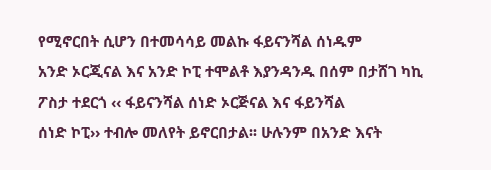የሚኖርበት ሲሆን በተመሳሳይ መልኩ ፋይናንሻል ሰነዱም
አንድ ኦርጂናል እና አንድ ኮፒ ተሞልቶ እያንዳንዱ በሰም በታሸገ ካኪ ፖስታ ተደርጎ ‹‹ ፋይናንሻል ሰነድ ኦርጅናል እና ፋይንሻል
ሰነድ ኮፒ›› ተብሎ መለየት ይኖርበታል፡፡ ሁሉንም በአንድ እናት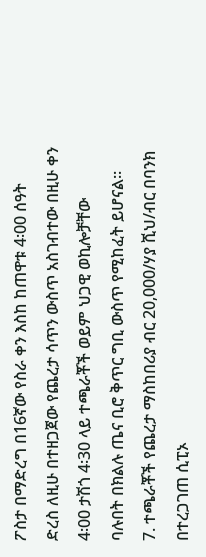ፖስታ በማድረግ በ16ኛው የስራ ቀን እስከ ከጠዋቱ 4፡00 ሰዓት
ድረስ ለዚሁ በተዘጋጀው የጨረታ ሳጥን ውስጥ አስገብተው በዚሁ ቀን 4፡00 ታሽጎ 4፡30 ላይ ተጫራቾች ወይም ህጋዊ ወኪሎቻቸው
ባሉበት በክልሉ ጤና ቢሮ ቅጥር ግቢ ውስጥ የሚከፈት ይሆናል፡፡
7. ተጫራቾች የጨረታ ማስከበሪያ ብር 20,000/ሃያ ሺህ/ብር በባንክ በተረጋገጠ ሲፒኦ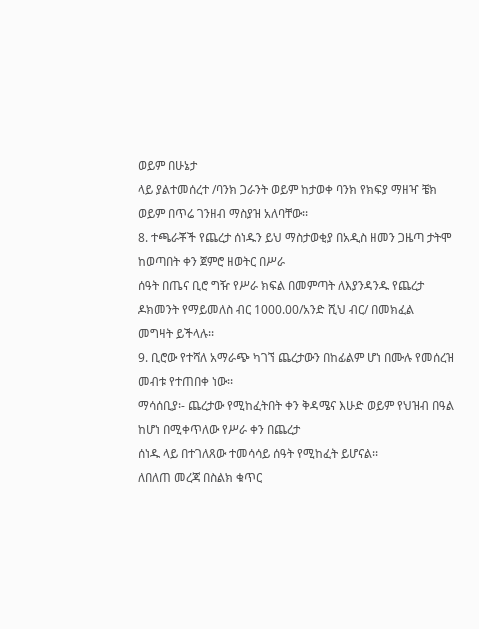ወይም በሁኔታ
ላይ ያልተመሰረተ /ባንክ ጋራንት ወይም ከታወቀ ባንክ የክፍያ ማዘዣ ቼክ ወይም በጥሬ ገንዘብ ማስያዝ አለባቸው፡፡
8. ተጫራቾች የጨረታ ሰነዱን ይህ ማስታወቂያ በአዲስ ዘመን ጋዜጣ ታትሞ ከወጣበት ቀን ጀምሮ ዘወትር በሥራ
ሰዓት በጤና ቢሮ ግዥ የሥራ ክፍል በመምጣት ለእያንዳንዱ የጨረታ ዶክመንት የማይመለስ ብር 1000.00/አንድ ሺህ ብር/ በመክፈል
መግዛት ይችላሉ፡፡
9. ቢሮው የተሻለ አማራጭ ካገኘ ጨረታውን በከፊልም ሆነ በሙሉ የመሰረዝ መብቱ የተጠበቀ ነው፡፡
ማሳሰቢያ፡- ጨረታው የሚከፈትበት ቀን ቅዳሜና እሁድ ወይም የህዝብ በዓል ከሆነ በሚቀጥለው የሥራ ቀን በጨረታ
ሰነዱ ላይ በተገለጸው ተመሳሳይ ሰዓት የሚከፈት ይሆናል፡፡
ለበለጠ መረጃ በስልክ ቁጥር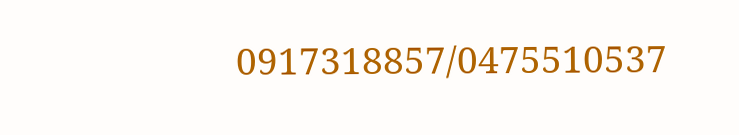0917318857/0475510537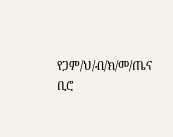የጋም/ህ/ብ/ክ/መ/ጤና ቢሮ